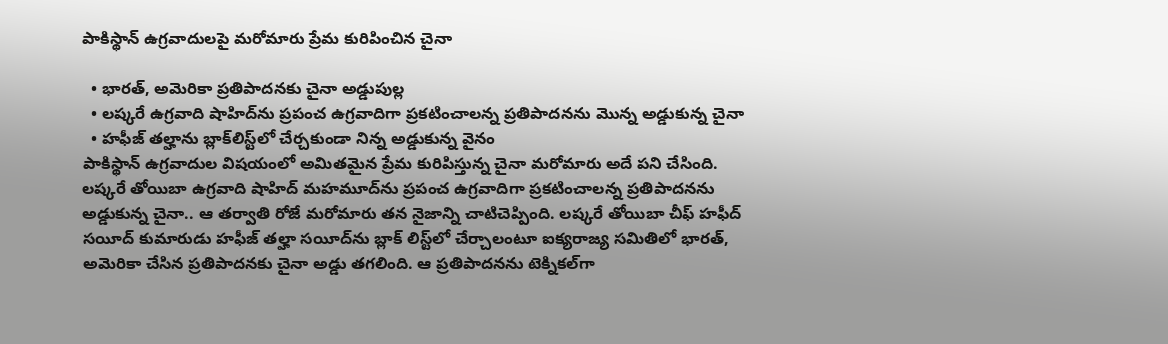పాకిస్థాన్ ఉగ్రవాదులపై మరోమారు ప్రేమ కురిపించిన చైనా

  • భారత్, అమెరికా ప్రతిపాదనకు చైనా అడ్డుపుల్ల
  • లష్కరే ఉగ్రవాది షాహిద్‌‌ను ప్రపంచ ఉగ్రవాదిగా ప్రకటించాలన్న ప్రతిపాదనను మొన్న అడ్డుకున్న చైనా
  • హఫీజ్ తల్హాను బ్లాక్‌లిస్ట్‌లో చేర్చకుండా నిన్న అడ్డుకున్న వైనం
పాకిస్థాన్ ఉగ్రవాదుల విషయంలో అమితమైన ప్రేమ కురిపిస్తున్న చైనా మరోమారు అదే పని చేసింది. లష్కరే తోయిబా ఉగ్రవాది షాహిద్‌ మహమూద్‌ను ప్రపంచ ఉగ్రవాదిగా ప్రకటించాలన్న ప్రతిపాదనను అడ్డుకున్న చైనా.. ఆ తర్వాతి రోజే మరోమారు తన నైజాన్ని చాటిచెప్పింది. లష్కరే తోయిబా చీఫ్ హఫీద్ సయీద్‌ కుమారుడు హఫీజ్ తల్హా సయీద్‌ను బ్లాక్ లిస్ట్‌లో చేర్చాలంటూ ఐక్యరాజ్య సమితిలో భారత్, అమెరికా చేసిన ప్రతిపాదనకు చైనా అడ్డు తగలింది. ఆ ప్రతిపాదనను టెక్నికల్‌గా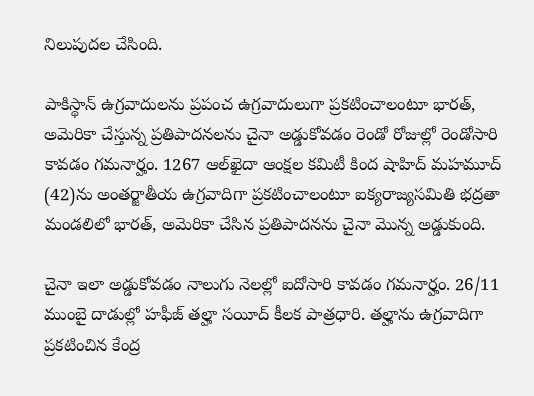నిలుపుదల చేసింది.

పాకిస్థాన్ ఉగ్రవాదులను ప్రపంచ ఉగ్రవాదులుగా ప్రకటించాలంటూ భారత్, అమెరికా చేస్తున్న ప్రతిపాదనలను చైనా అడ్డుకోవడం రెండో రోజుల్లో రెండోసారి కావడం గమనార్హం. 1267 ఆల్‌ఖైదా ఆంక్షల కమిటీ కింద షాహిద్ మహమూద్‌ (42)ను అంతర్జాతీయ ఉగ్రవాదిగా ప్రకటించాలంటూ ఐక్యరాజ్యసమితి భద్రతా మండలిలో భారత్, అమెరికా చేసిన ప్రతిపాదనను చైనా మొన్న అడ్డుకుంది.

చైనా ఇలా అడ్డుకోవడం నాలుగు నెలల్లో ఐదోసారి కావడం గమనార్హం. 26/11 ముంబై దాడుల్లో హఫీజ్ తల్హా సయీద్ కీలక పాత్రధారి. తల్హాను ఉగ్రవాదిగా ప్రకటించిన కేంద్ర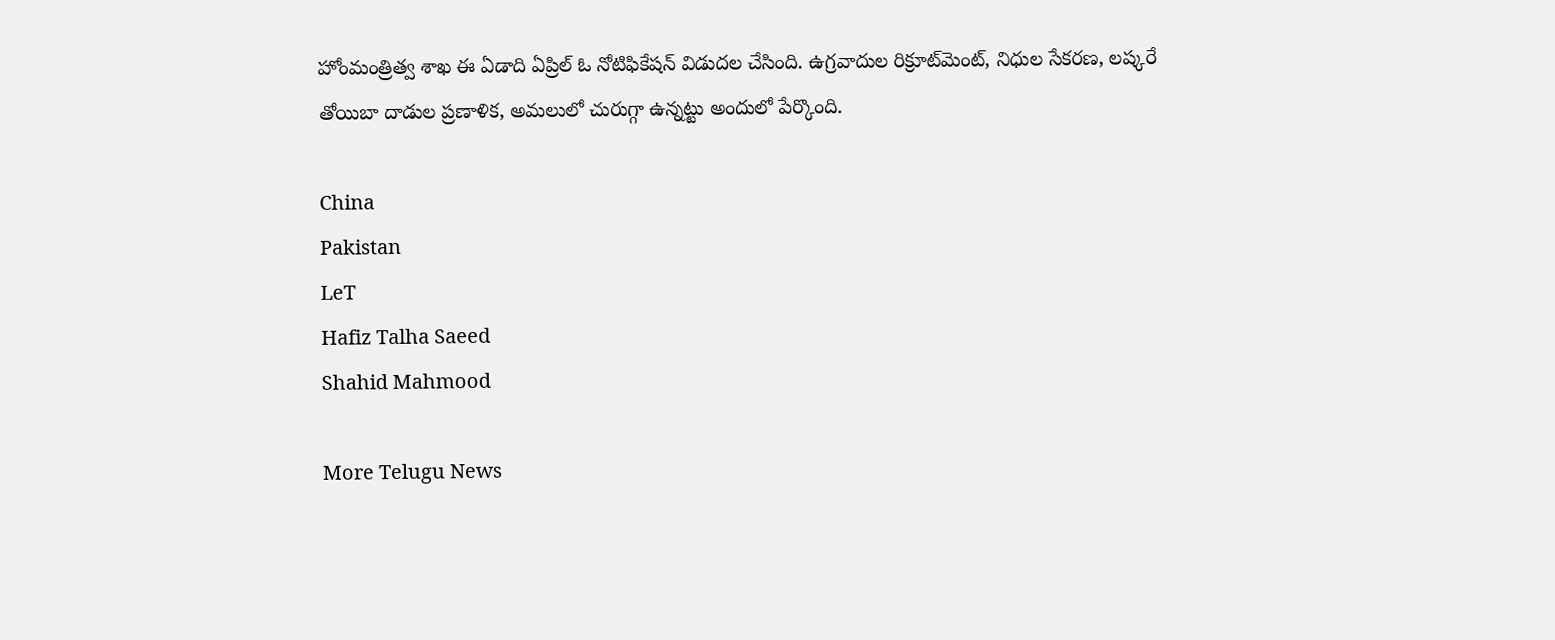హోంమంత్రిత్వ శాఖ ఈ ఏడాది ఏప్రిల్ ఓ నోటిఫికేషన్ విడుదల చేసింది. ఉగ్రవాదుల రిక్రూట్‌మెంట్, నిధుల సేకరణ, లష్కరే తోయిబా దాడుల ప్రణాళిక, అమలులో చురుగ్గా ఉన్నట్టు అందులో పేర్కొంది.

China
Pakistan
LeT
Hafiz Talha Saeed
Shahid Mahmood

More Telugu News